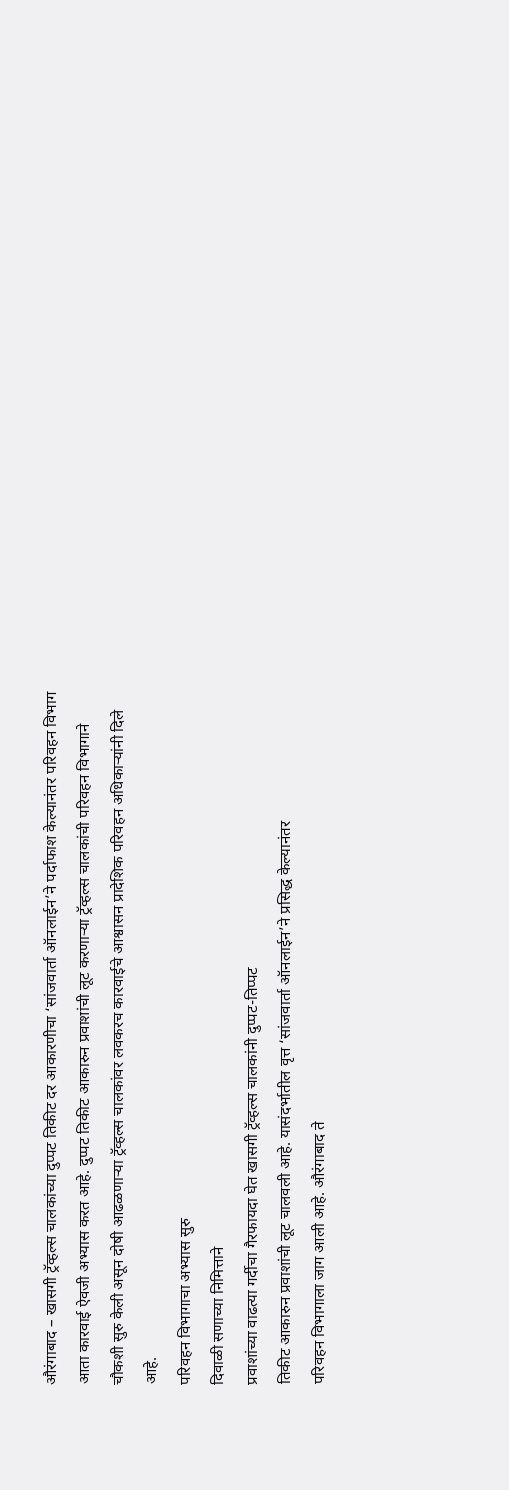औरंगाबाद – खासगी ट्रॅव्हल्स चालकांच्या दुप्पट तिकीट दर आकारणीचा ‘सांजवार्ता ऑनलाईन’ने पर्दाफाश केल्यानंतर परिवहन विभाग आता कारवाई ऐवजी अभ्यास करत आहे. दुप्पट तिकीट आकारुन प्रवाशांची लूट करणाऱ्या ट्रॅव्हल्स चालकांची परिवहन विभागाने चौकशी सुरु केली असून दोषी आढळणाऱ्या ट्रॅव्हल्स चालकांवर लवकरच कारवाईचे आश्वासन प्रादेशिक परिवहन अधिकाऱ्यांनी दिले आहे.
परिवहन विभागाचा अभ्यास सुरु
दिवाळी सणाच्या निमित्ताने
प्रवाशांच्या वाढत्या गर्दीचा गैरफायदा घेत खासगी ट्रॅव्हल्स चालकांनी दुप्पट-तिप्पट
तिकीट आकारुन प्रवाशांची लूट चालवली आहे. यासंदर्भातील वृत्त ‘सांजवार्ता ऑनलाईन’ने प्रसिद्ध केल्यानंतर
परिवहन विभागाला जाग आली आहे. औरंगाबाद ते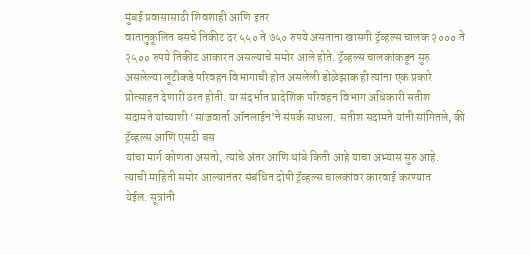मुंबई प्रवासासाठी शिवशाही आणि इतर
वातानुकूलित बसचे तिकीट दर ५५० ते ७५० रुपये असताना खासगी ट्रॅव्हल्स चालक २००० ते
२५०० रुपये तिकीट आकारत असल्याचे समोर आले होते. ट्रॅव्हल्स चालकांकडून सुरु
असलेल्या लूटीकडे परिवहन विभागाची होत असलेली डोळेझाक ही त्यांना एक प्रकारे
प्रोत्साहन देणारी ठरत होती. या संदर्भात प्रादेशिक परिवहन विभाग अधिकारी सतीश
सदामते यांच्याशी ‘सांजवार्ता ऑनलाईन’ने संपर्क साधला. सतीश सदामते यांनी सांगितले, की ट्रॅव्हल्स आणि एसटी बस
यांचा मार्ग कोणता असतो, त्यांचे अंतर आणि थांबे किती आहे याचा अभ्यास सुरु आहे.
त्याची माहिती समोर आल्यानंतर संबंधित दोषी ट्रॅव्हल्स चालकांवर कारवाई करण्यात
येईल. सूत्रांनी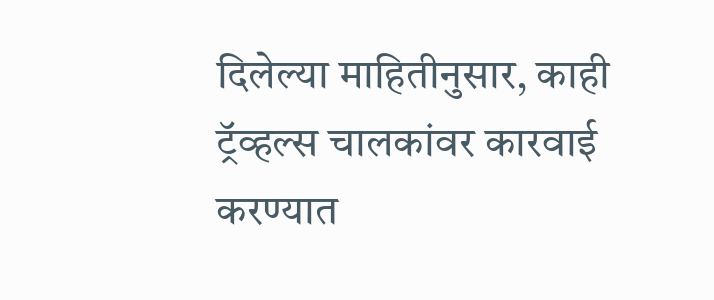दिलेल्या माहितीनुसार, काही ट्रॅव्हल्स चालकांवर कारवाई करण्यात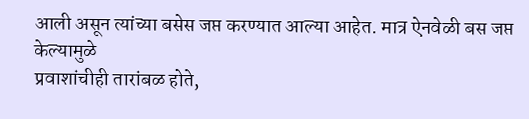आली असून त्यांच्या बसेस जप्त करण्यात आल्या आहेत. मात्र ऐनवेळी बस जप्त केल्यामुळे
प्रवाशांचीही तारांबळ होते,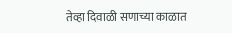तेव्हा दिवाळी सणाच्या काळात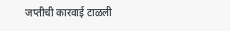जप्तीची कारवाई टाळली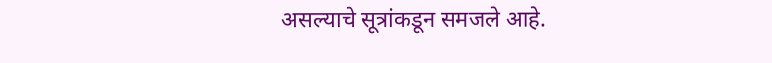असल्याचे सूत्रांकडून समजले आहे.